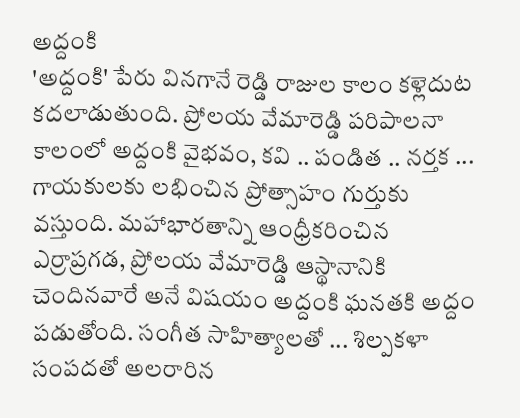అద్దంకి
'అద్దంకి' పేరు వినగానే రెడ్డి రాజుల కాలం కళ్లెదుట కదలాడుతుంది. ప్రోలయ వేమారెడ్డి పరిపాలనా కాలంలో అద్దంకి వైభవం, కవి .. పండిత .. నర్తక ... గాయకులకు లభించిన ప్రోత్సాహం గుర్తుకు వస్తుంది. మహాభారతాన్ని ఆంధ్రీకరించిన ఎర్రాప్రగడ, ప్రోలయ వేమారెడ్డి ఆస్థానానికి చెందినవారే అనే విషయం అద్దంకి ఘనతకి అద్దం పడుతోంది. సంగీత సాహిత్యాలతో ... శిల్పకళా సంపదతో అలరారిన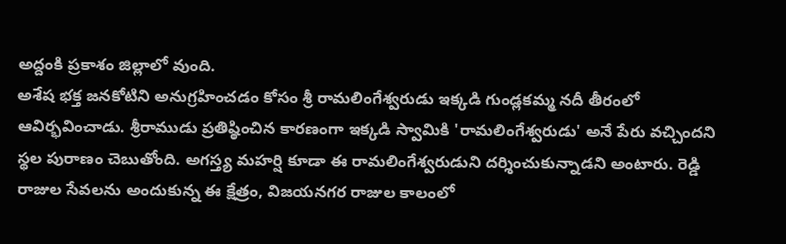అద్దంకి ప్రకాశం జిల్లాలో వుంది.
అశేష భక్త జనకోటిని అనుగ్రహించడం కోసం శ్రీ రామలింగేశ్వరుడు ఇక్కడి గుండ్లకమ్మ నదీ తీరంలో ఆవిర్భవించాడు. శ్రీరాముడు ప్రతిష్ఠించిన కారణంగా ఇక్కడి స్వామికి 'రామలింగేశ్వరుడు' అనే పేరు వచ్చిందని స్థల పురాణం చెబుతోంది. అగస్త్య మహర్షి కూడా ఈ రామలింగేశ్వరుడుని దర్శించుకున్నాడని అంటారు. రెడ్డి రాజుల సేవలను అందుకున్న ఈ క్షేత్రం, విజయనగర రాజుల కాలంలో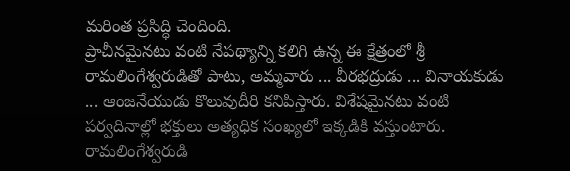మరింత ప్రసిద్ధి చెందింది.
ప్రాచీనమైనటు వంటి నేపథ్యాన్ని కలిగి ఉన్న ఈ క్షేత్రంలో శ్రీ రామలింగేశ్వరుడితో పాటు, అమ్మవారు ... వీరభద్రుడు ... వినాయకుడు ... ఆంజనేయుడు కొలువుదీరి కనిపిస్తారు. విశేషమైనటు వంటి పర్వదినాల్లో భక్తులు అత్యధిక సంఖ్యలో ఇక్కడికి వస్తుంటారు. రామలింగేశ్వరుడి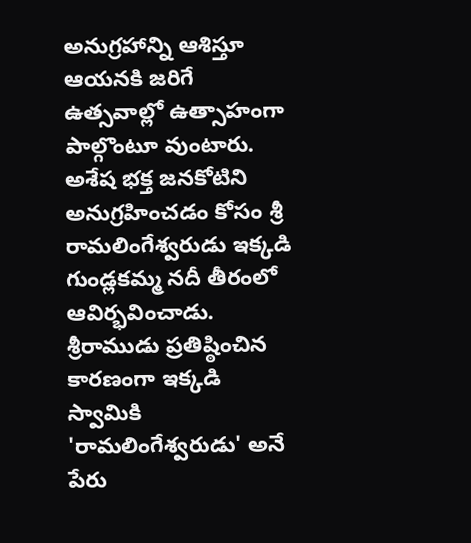అనుగ్రహాన్ని ఆశిస్తూ ఆయనకి జరిగే ఉత్సవాల్లో ఉత్సాహంగా పాల్గొంటూ వుంటారు.
అశేష భక్త జనకోటిని అనుగ్రహించడం కోసం శ్రీ రామలింగేశ్వరుడు ఇక్కడి గుండ్లకమ్మ నదీ తీరంలో ఆవిర్భవించాడు. శ్రీరాముడు ప్రతిష్ఠించిన కారణంగా ఇక్కడి స్వామికి 'రామలింగేశ్వరుడు' అనే పేరు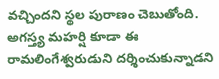వచ్చిందని స్థల పురాణం చెబుతోంది. అగస్త్య మహర్షి కూడా ఈ రామలింగేశ్వరుడుని దర్శించుకున్నాడని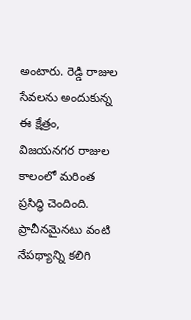అంటారు. రెడ్డి రాజుల సేవలను అందుకున్న ఈ క్షేత్రం, విజయనగర రాజుల కాలంలో మరింత ప్రసిద్ధి చెందింది.
ప్రాచీనమైనటు వంటి నేపథ్యాన్ని కలిగి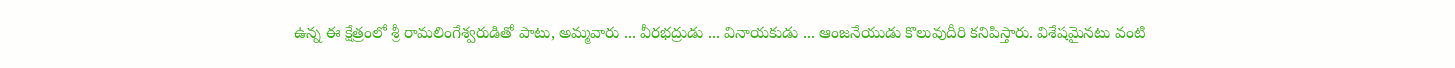ఉన్న ఈ క్షేత్రంలో శ్రీ రామలింగేశ్వరుడితో పాటు, అమ్మవారు ... వీరభద్రుడు ... వినాయకుడు ... ఆంజనేయుడు కొలువుదీరి కనిపిస్తారు. విశేషమైనటు వంటి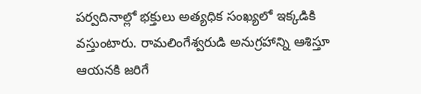పర్వదినాల్లో భక్తులు అత్యధిక సంఖ్యలో ఇక్కడికి వస్తుంటారు. రామలింగేశ్వరుడి అనుగ్రహాన్ని ఆశిస్తూ ఆయనకి జరిగే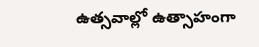ఉత్సవాల్లో ఉత్సాహంగా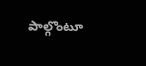పాల్గొంటూ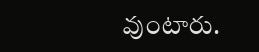వుంటారు.